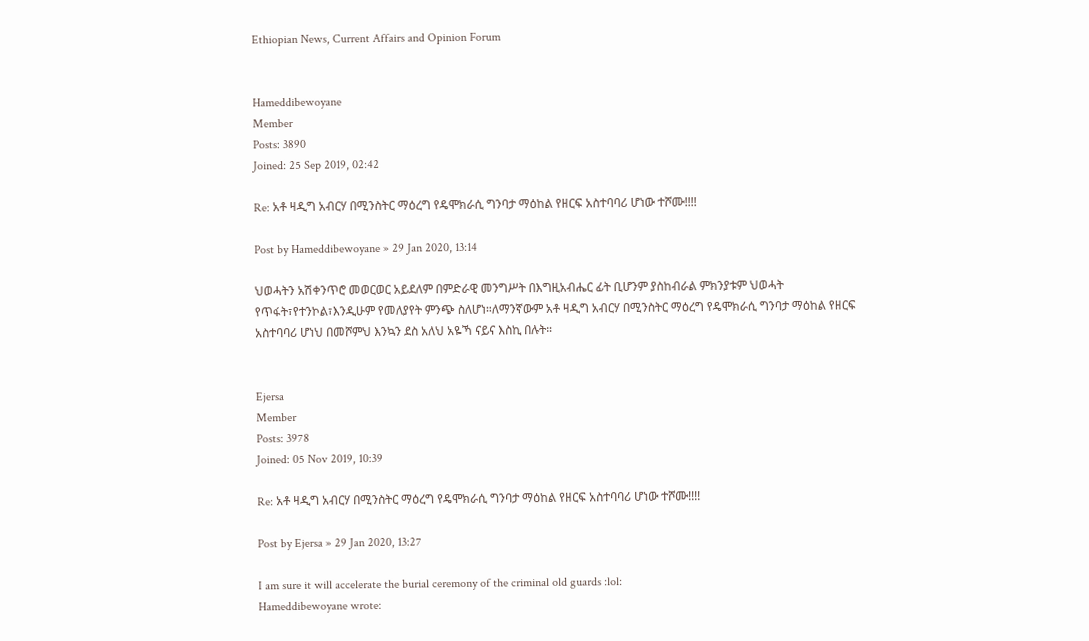Ethiopian News, Current Affairs and Opinion Forum


Hameddibewoyane
Member
Posts: 3890
Joined: 25 Sep 2019, 02:42

Re: አቶ ዛዲግ አብርሃ በሚንስትር ማዕረግ የዴሞክራሲ ግንባታ ማዕከል የዘርፍ አስተባባሪ ሆነው ተሾሙ!!!!

Post by Hameddibewoyane » 29 Jan 2020, 13:14

ህወሓትን አሽቀንጥሮ መወርወር አይደለም በምድራዊ መንግሥት በእግዚአብሔር ፊት ቢሆንም ያስከብራል ምክንያቱም ህወሓት የጥፋት፣የተንኮል፣እንዲሁም የመለያየት ምንጭ ስለሆነ።ለማንኛውም አቶ ዛዲግ አብርሃ በሚንስትር ማዕረግ የዴሞክራሲ ግንባታ ማዕከል የዘርፍ አስተባባሪ ሆነህ በመሾምህ እንኳን ደስ አለህ አዬኻ ናይና እስኪ በሉት።


Ejersa
Member
Posts: 3978
Joined: 05 Nov 2019, 10:39

Re: አቶ ዛዲግ አብርሃ በሚንስትር ማዕረግ የዴሞክራሲ ግንባታ ማዕከል የዘርፍ አስተባባሪ ሆነው ተሾሙ!!!!

Post by Ejersa » 29 Jan 2020, 13:27

I am sure it will accelerate the burial ceremony of the criminal old guards :lol:
Hameddibewoyane wrote: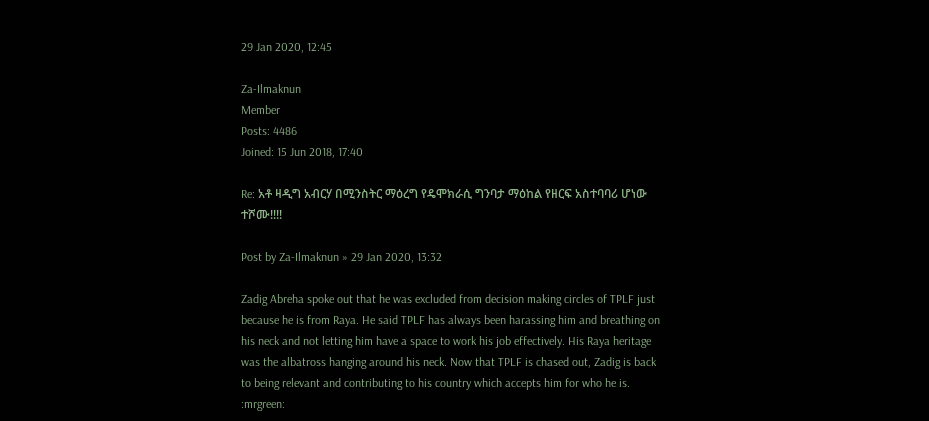29 Jan 2020, 12:45

Za-Ilmaknun
Member
Posts: 4486
Joined: 15 Jun 2018, 17:40

Re: አቶ ዛዲግ አብርሃ በሚንስትር ማዕረግ የዴሞክራሲ ግንባታ ማዕከል የዘርፍ አስተባባሪ ሆነው ተሾሙ!!!!

Post by Za-Ilmaknun » 29 Jan 2020, 13:32

Zadig Abreha spoke out that he was excluded from decision making circles of TPLF just because he is from Raya. He said TPLF has always been harassing him and breathing on his neck and not letting him have a space to work his job effectively. His Raya heritage was the albatross hanging around his neck. Now that TPLF is chased out, Zadig is back to being relevant and contributing to his country which accepts him for who he is. :mrgreen: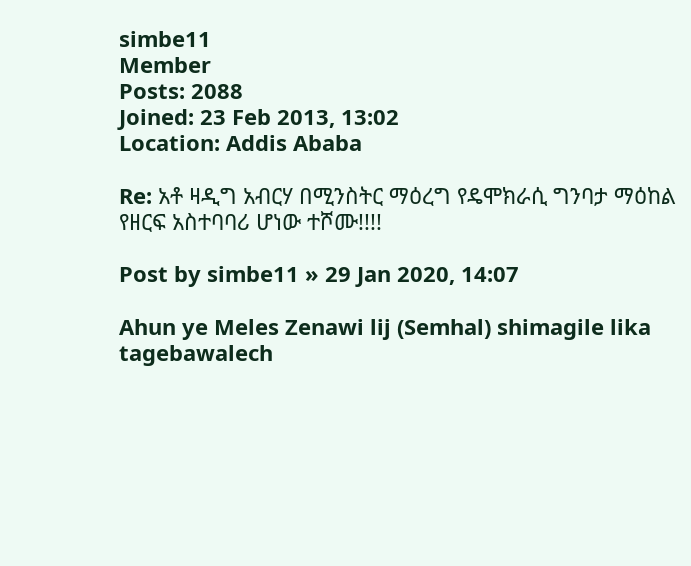simbe11
Member
Posts: 2088
Joined: 23 Feb 2013, 13:02
Location: Addis Ababa

Re: አቶ ዛዲግ አብርሃ በሚንስትር ማዕረግ የዴሞክራሲ ግንባታ ማዕከል የዘርፍ አስተባባሪ ሆነው ተሾሙ!!!!

Post by simbe11 » 29 Jan 2020, 14:07

Ahun ye Meles Zenawi lij (Semhal) shimagile lika tagebawalech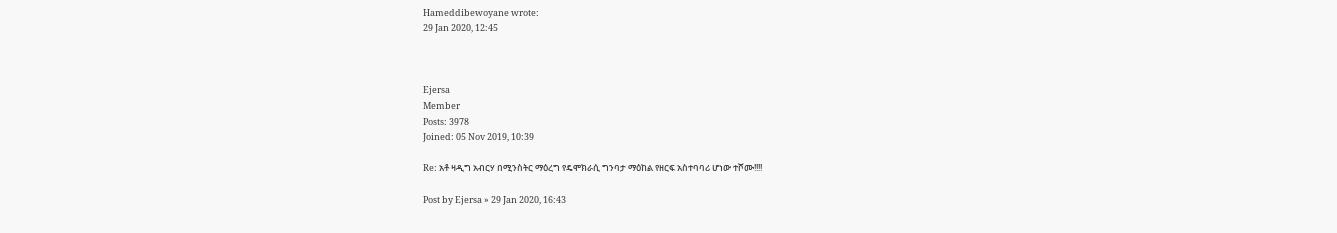Hameddibewoyane wrote:
29 Jan 2020, 12:45



Ejersa
Member
Posts: 3978
Joined: 05 Nov 2019, 10:39

Re: አቶ ዛዲግ አብርሃ በሚንስትር ማዕረግ የዴሞክራሲ ግንባታ ማዕከል የዘርፍ አስተባባሪ ሆነው ተሾሙ!!!!

Post by Ejersa » 29 Jan 2020, 16:43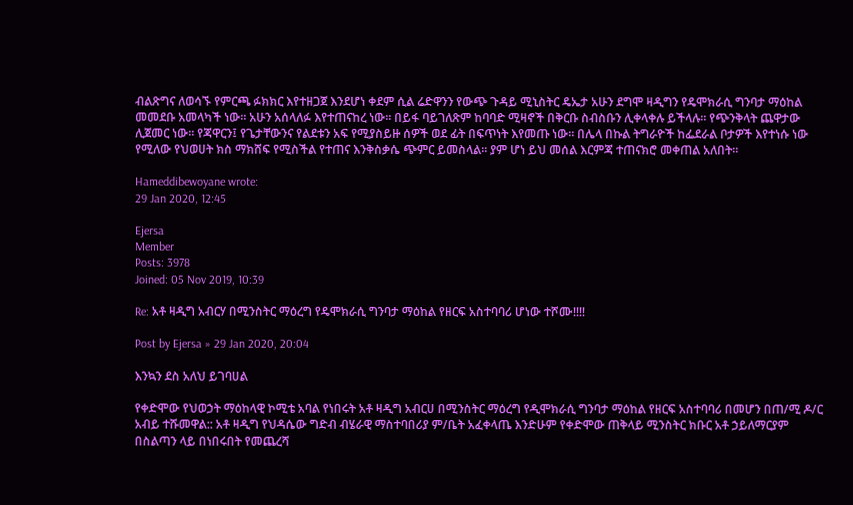ብልጽግና ለወሳኙ የምርጫ ፉክክር እየተዘጋጀ እንደሆነ ቀደም ሲል ሬድዋንን የውጭ ጉዳይ ሚኒስትር ዴኤታ አሁን ደግሞ ዛዲግን የዴሞክራሲ ግንባታ ማዕከል መመደቡ አመላካች ነው፡፡ አሁን አሰላለፉ እየተጠናከረ ነው፡፡ በይፋ ባይገለጽም ከባባድ ሚዛኖች በቅርቡ ስብስቡን ሊቀላቀሉ ይችላሉ፡፡ የጭንቅላት ጨዋታው ሊጀመር ነው፡፡ የጃዋርን፤ የጌታቸውንና የልደቱን አፍ የሚያስይዙ ሰዎች ወደ ፊት በፍጥነት እየመጡ ነው፡፡ በሌላ በኩል ትግራዮች ከፌደራል ቦታዎች እየተነሱ ነው የሚለው የህወሀት ክስ ማክሸፍ የሚስችል የተጠና እንቅስቃሴ ጭምር ይመስላል፡፡ ያም ሆነ ይህ መሰል እርምጃ ተጠናክሮ መቀጠል አለበት፡፡

Hameddibewoyane wrote:
29 Jan 2020, 12:45

Ejersa
Member
Posts: 3978
Joined: 05 Nov 2019, 10:39

Re: አቶ ዛዲግ አብርሃ በሚንስትር ማዕረግ የዴሞክራሲ ግንባታ ማዕከል የዘርፍ አስተባባሪ ሆነው ተሾሙ!!!!

Post by Ejersa » 29 Jan 2020, 20:04

እንኳን ደስ አለህ ይገባሀል

የቀድሞው የህወኃት ማዕከላዊ ኮሚቴ አባል የነበሩት አቶ ዛዲግ አብርሀ በሚንስትር ማዕረግ የዲሞክራሲ ግንባታ ማዕከል የዘርፍ አስተባባሪ በመሆን በጠ/ሚ ዶ/ር አብይ ተሹመዋል:: አቶ ዛዲግ የህዳሴው ግድብ ብሄራዊ ማስተባበሪያ ም/ቤት አፈቀላጤ እንድሁም የቀድሞው ጠቅላይ ሚንስትር ክቡር አቶ ኃይለማርያም በስልጣን ላይ በነበሩበት የመጨረሻ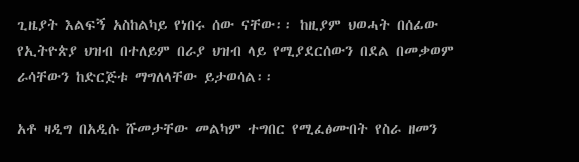ጊዜያት እልፍኝ አስከልካይ የነበሩ ሰው ናቸው፡፡ ከዚያም ህወሓት በሰፊው የኢትዮጵያ ህዝብ በተለይም በራያ ህዝብ ላይ የሚያደርሰውን በደል በመቃወም ራሳቸውን ከድርጅቱ ማግለላቸው ይታወሳል፡፡

አቶ ዛዲግ በአዲሱ ሹመታቸው መልካም ተግበር የሚፈፅሙበት የስራ ዘመን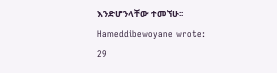እንድሆንላቸው ተመኘሁ፡፡
Hameddibewoyane wrote:
29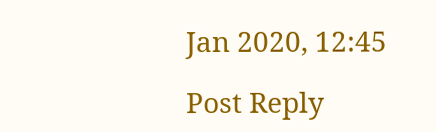Jan 2020, 12:45

Post Reply